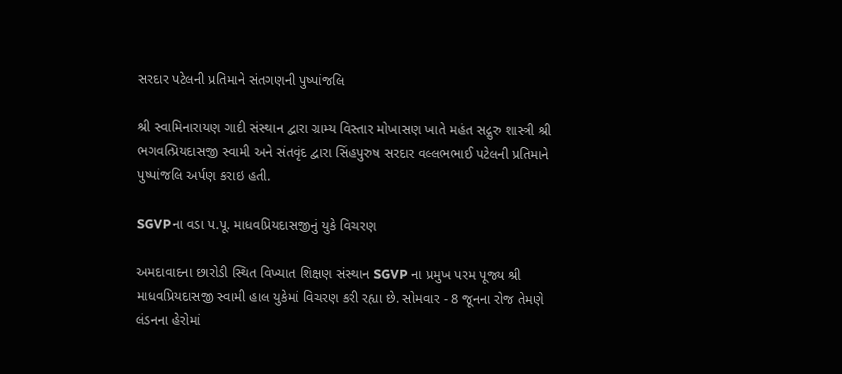સરદાર પટેલની પ્રતિમાને સંતગણની પુષ્પાંજલિ

શ્રી સ્વામિનારાયણ ગાદી સંસ્થાન દ્વારા ગ્રામ્ય વિસ્તાર મોખાસણ ખાતે મહંત સદ્ગુરુ શાસ્ત્રી શ્રી ભગવત્પ્રિયદાસજી સ્વામી અને સંતવૃંદ દ્વારા સિંહપુરુષ સરદાર વલ્લભભાઈ પટેલની પ્રતિમાને પુષ્પાંજલિ અર્પણ કરાઇ હતી.

SGVPના વડા પ.પૂ. માધવપ્રિયદાસજીનું યુકે વિચરણ

અમદાવાદના છારોડી સ્થિત વિખ્યાત શિક્ષણ સંસ્થાન SGVP ના પ્રમુખ પરમ પૂજ્ય શ્રી માધવપ્રિયદાસજી સ્વામી હાલ યુકેમાં વિચરણ કરી રહ્યા છે. સોમવાર - 8 જૂનના રોજ તેમણે લંડનના હેરોમાં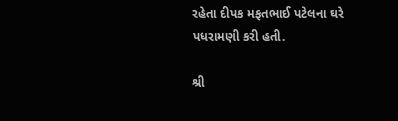રહેતા દીપક મફતભાઈ પટેલના ઘરે પધરામણી કરી હતી.

શ્રી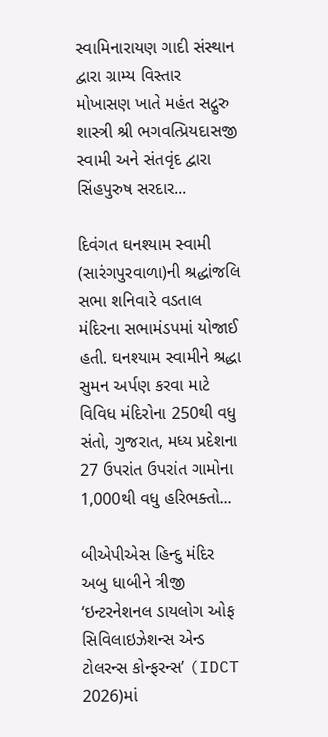સ્વામિનારાયણ ગાદી સંસ્થાન દ્વારા ગ્રામ્ય વિસ્તાર મોખાસણ ખાતે મહંત સદ્ગુરુ શાસ્ત્રી શ્રી ભગવત્પ્રિયદાસજી સ્વામી અને સંતવૃંદ દ્વારા સિંહપુરુષ સરદાર...

દિવંગત ઘનશ્યામ સ્વામી (સારંગપુરવાળા)ની શ્રદ્ધાંજલિ સભા શનિવારે વડતાલ મંદિરના સભામંડપમાં યોજાઈ હતી. ઘનશ્યામ સ્વામીને શ્રદ્ધા સુમન અર્પણ કરવા માટે વિવિધ મંદિરોના 250થી વધુ સંતો, ગુજરાત, મધ્ય પ્રદેશના 27 ઉપરાંત ઉપરાંત ગામોના 1,000થી વધુ હરિભક્તો...

બીએપીએસ હિન્દુ મંદિર અબુ ધાબીને ત્રીજી ‘ઇન્ટરનેશનલ ડાયલોગ ઓફ સિવિલાઇઝેશન્સ એન્ડ ટોલરન્સ કોન્ફરન્સ’ (IDCT 2026)માં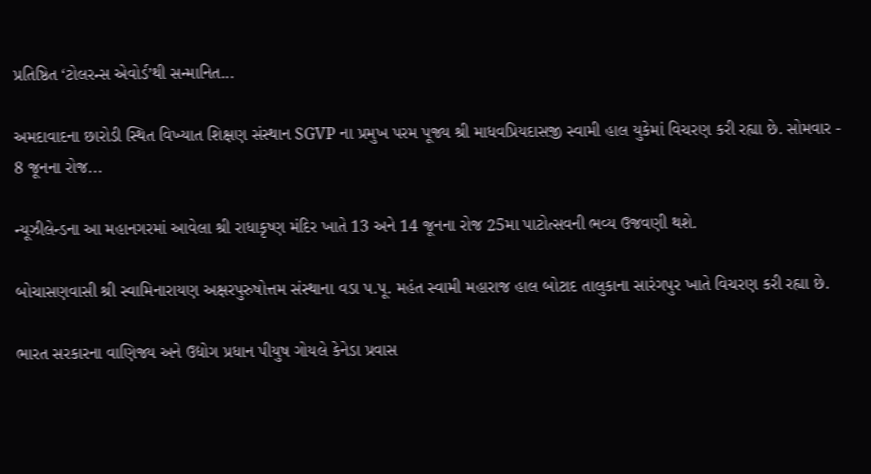પ્રતિષ્ઠિત ‘ટોલરન્સ એવોર્ડ’થી સન્માનિત...

અમદાવાદના છારોડી સ્થિત વિખ્યાત શિક્ષણ સંસ્થાન SGVP ના પ્રમુખ પરમ પૂજ્ય શ્રી માધવપ્રિયદાસજી સ્વામી હાલ યુકેમાં વિચરણ કરી રહ્યા છે. સોમવાર - 8 જૂનના રોજ...

ન્યૂઝીલેન્ડના આ મહાનગરમાં આવેલા શ્રી રાધાકૃષ્ણ મંદિર ખાતે 13 અને 14 જૂનના રોજ 25મા પાટોત્સવની ભવ્ય ઉજવણી થશે.

બોચાસણવાસી શ્રી સ્વામિનારાયણ અક્ષરપુરુષોત્તમ સંસ્થાના વડા પ.પૂ. મહંત સ્વામી મહારાજ હાલ બોટાદ તાલુકાના સારંગપુર ખાતે વિચરણ કરી રહ્યા છે.

ભારત સરકારના વાણિજ્ય અને ઉદ્યોગ પ્રધાન પીયુષ ગોયલે કેનેડા પ્રવાસ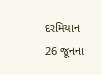દરમિયાન 26 જૂનના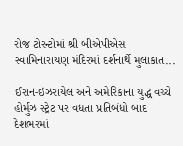રોજ ટોરન્ટોમાં શ્રી બીએપીએસ સ્વામિનારાયણ મંદિરમાં દર્શનાર્થે મુલાકાત...

ઈરાન-ઇઝરાયેલ અને અમેરિકાના યુદ્ધ વચ્ચે હોર્મુઝ સ્ટ્રેટ પર વધતા પ્રતિબંધો બાદ દેશભરમાં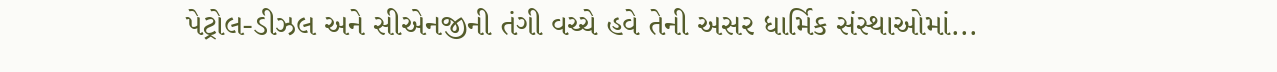પેટ્રોલ-ડીઝલ અને સીએનજીની તંગી વચ્ચે હવે તેની અસર ધાર્મિક સંસ્થાઓમાં...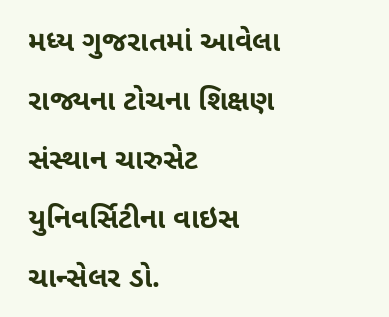મધ્ય ગુજરાતમાં આવેલા રાજ્યના ટોચના શિક્ષણ સંસ્થાન ચારુસેટ યુનિવર્સિટીના વાઇસ ચાન્સેલર ડો.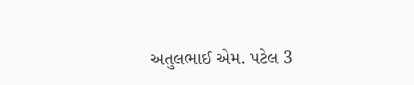અતુલભાઈ એમ. પટેલ 3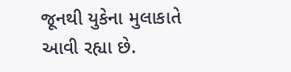જૂનથી યુકેના મુલાકાતે આવી રહ્યા છે.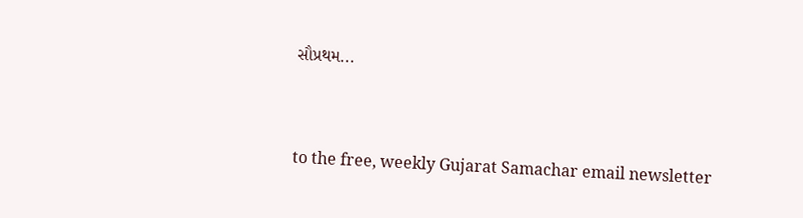સૌપ્રથમ...



to the free, weekly Gujarat Samachar email newsletter